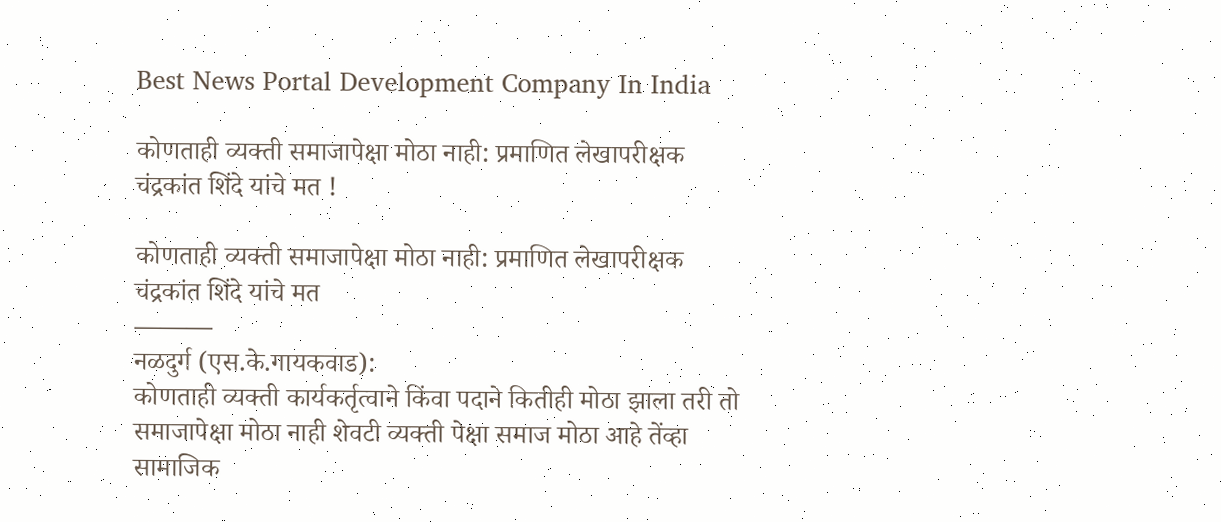Best News Portal Development Company In India

कोणताही व्यक्ती समाजापेक्षा मोठा नाही: प्रमाणित लेखापरीक्षक चंद्रकांत शिंदे यांचे मत !

कोणताही व्यक्ती समाजापेक्षा मोठा नाही: प्रमाणित लेखापरीक्षक चंद्रकांत शिंदे यांचे मत
———
नळदुर्ग (एस.के.गायकवाड):
कोणताही व्यक्ती कार्यकर्तृत्वाने किंवा पदाने कितीही मोठा झाला तरी तो समाजापेक्षा मोठा नाही शेवटी व्यक्ती पेक्षा समाज मोठा आहे तेंव्हा सामाजिक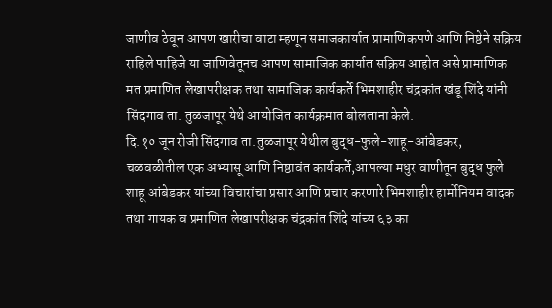जाणीव ठेवून आपण खारीचा वाटा म्हणून समाजकार्यात प्रामाणिकपणे आणि निष्ठेने सक्रिय राहिले पाहिजे या जाणिवेतूनच आपण सामाजिक कार्यात सक्रिय आहोत असे प्रामाणिक मत प्रमाणित लेखापरीक्षक तथा सामाजिक कार्यकर्ते भिमशाहीर चंद्रकांत खंडू शिंदे यांनी सिंदगाव ता. तुळजापूर येथे आयोजित कार्यक्रमात बोलताना केले.
दि.१० जून रोजी सिंदगाव ता.तुळजापूर येथील बुद्ध-फुले-शाहू-आंबेडकर,
चळवळीतील एक अभ्यासू आणि निष्ठावंत कार्यकर्ते,आपल्या मधुर वाणीतून बुद्ध फुले शाहू आंबेडकर यांच्या विचारांचा प्रसार आणि प्रचार करणारे भिमशाहीर हार्मोनियम वादक तथा गायक व प्रमाणित लेखापरीक्षक चंद्रकांत शिंदे यांच्य ६३ का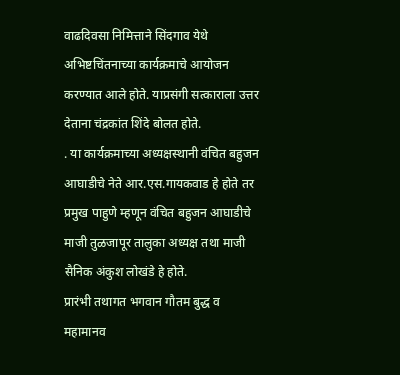वाढदिवसा निमित्ताने सिंदगाव येथे अभिष्टचिंतनाच्या कार्यक्रमाचे आयोजन करण्यात आले होते. याप्रसंगी सत्काराला उत्तर देताना चंद्रकांत शिंदे बोलत होते.
. या कार्यक्रमाच्या अध्यक्षस्थानी वंचित बहुजन आघाडीचे नेते आर.एस.गायकवाड हे होते तर प्रमुख पाहुणे म्हणून वंचित बहुजन आघाडीचे माजी तुळजापूर तालुका अध्यक्ष तथा माजी सैनिक अंकुश लोखंडे हे होते.
प्रारंभी तथागत भगवान गौतम बुद्ध व महामानव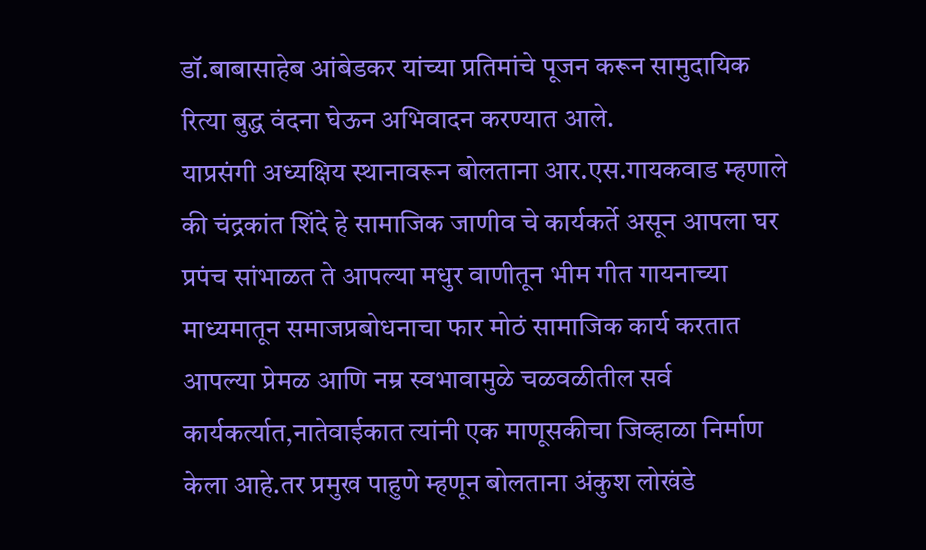डॉ.बाबासाहेब आंबेडकर यांच्या प्रतिमांचे पूजन करून सामुदायिक रित्या बुद्ध वंदना घेऊन अभिवादन करण्यात आले.
याप्रसंगी अध्यक्षिय स्थानावरून बोलताना आर.एस.गायकवाड म्हणाले की चंद्रकांत शिंदे हे सामाजिक जाणीव चे कार्यकर्ते असून आपला घर प्रपंच सांभाळत ते आपल्या मधुर वाणीतून भीम गीत गायनाच्या माध्यमातून समाजप्रबोधनाचा फार मोठं सामाजिक कार्य करतात आपल्या प्रेमळ आणि नम्र स्वभावामुळे चळवळीतील सर्व कार्यकर्त्यात,नातेवाईकात त्यांनी एक माणूसकीचा जिव्हाळा निर्माण केला आहे.तर प्रमुख पाहुणे म्हणून बोलताना अंकुश लोखंडे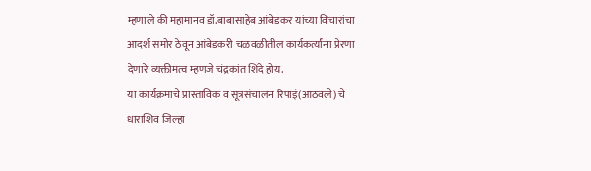म्हणाले की महामानव डॉ.बाबासाहेब आंबेडकर यांच्या विचारांचा आदर्श समोर ठेवून आंबेडकरी चळवळीतील कार्यकर्त्यांना प्रेरणा देणारे व्यक्तीमत्व म्हणजे चंद्रकांत शिंदे होय.
या कार्यक्रमाचे प्रास्ताविक व सूत्रसंचालन रिपाइं(आठवले) चे धाराशिव जिल्हा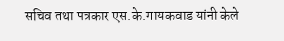सचिव तथा पत्रकार एस.के.गायकवाड यांनी केले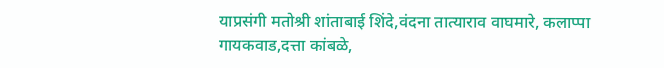याप्रसंगी मतोश्री शांताबाई शिंदे,वंदना तात्याराव वाघमारे, कलाप्पा गायकवाड,दत्ता कांबळे,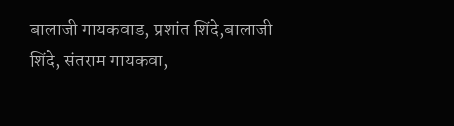बालाजी गायकवाड, प्रशांत शिंदे,बालाजी शिंदे, संतराम गायकवा,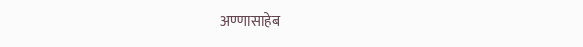अण्णासाहेब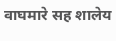वाघमारे सह शालेय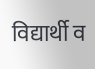विद्यार्थी व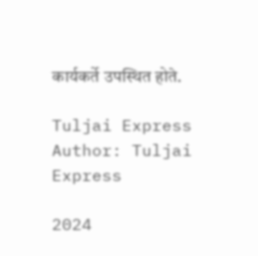कार्यकर्ते उपस्थित होते.

Tuljai Express
Author: Tuljai Express

2024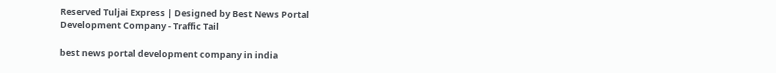Reserved Tuljai Express | Designed by Best News Portal Development Company - Traffic Tail

best news portal development company in india